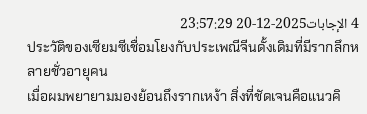4 الإجابات2025-12-20 23:57:29
ประวัติของเซียมซีเชื่อมโยงกับประเพณีจีนดั้งเดิมที่มีรากลึกหลายชั่วอายุคน
เมื่อผมพยายามมองย้อนถึงรากเหง้า สิ่งที่ชัดเจนคือแนวคิ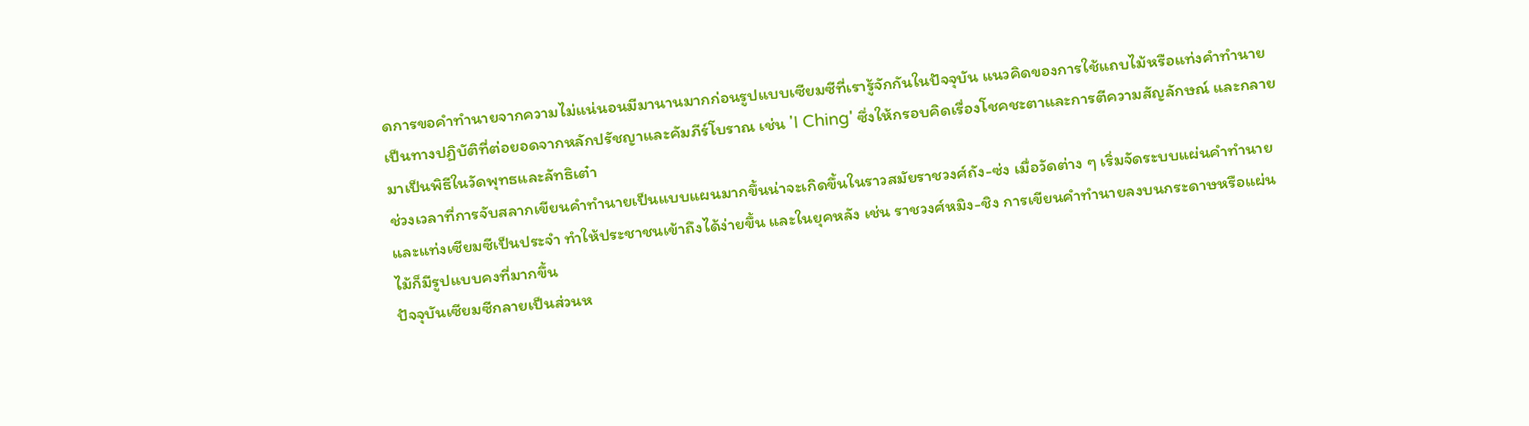ดการขอคำทำนายจากความไม่แน่นอนมีมานานมากก่อนรูปแบบเซียมซีที่เรารู้จักกันในปัจจุบัน แนวคิดของการใช้แถบไม้หรือแท่งคำทำนายเป็นทางปฏิบัติที่ต่อยอดจากหลักปรัชญาและคัมภีร์โบราณ เช่น 'I Ching' ซึ่งให้กรอบคิดเรื่องโชคชะตาและการตีความสัญลักษณ์ และกลายมาเป็นพิธีในวัดพุทธและลัทธิเต๋า
ช่วงเวลาที่การจับสลากเขียนคำทำนายเป็นแบบแผนมากขึ้นน่าจะเกิดขึ้นในราวสมัยราชวงศ์ถัง-ซ่ง เมื่อวัดต่าง ๆ เริ่มจัดระบบแผ่นคำทำนายและแท่งเซียมซีเป็นประจำ ทำให้ประชาชนเข้าถึงได้ง่ายขึ้น และในยุคหลัง เช่น ราชวงศ์หมิง-ชิง การเขียนคำทำนายลงบนกระดาษหรือแผ่นไม้ก็มีรูปแบบคงที่มากขึ้น
ปัจจุบันเซียมซีกลายเป็นส่วนห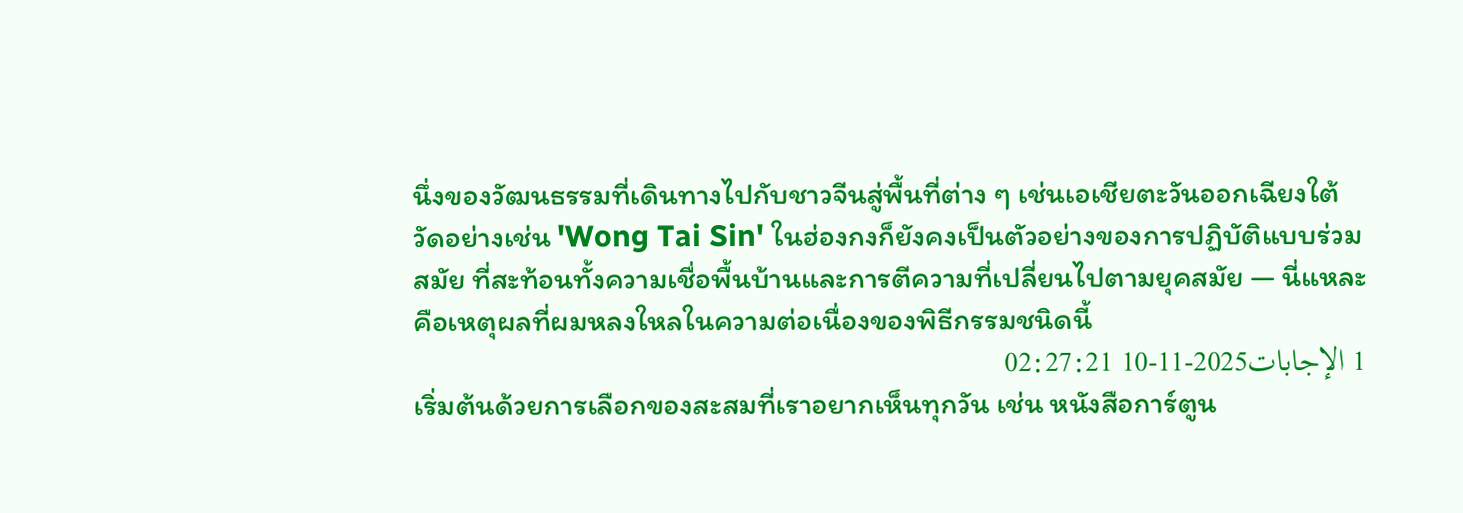นึ่งของวัฒนธรรมที่เดินทางไปกับชาวจีนสู่พื้นที่ต่าง ๆ เช่นเอเชียตะวันออกเฉียงใต้ วัดอย่างเช่น 'Wong Tai Sin' ในฮ่องกงก็ยังคงเป็นตัวอย่างของการปฏิบัติแบบร่วมสมัย ที่สะท้อนทั้งความเชื่อพื้นบ้านและการตีความที่เปลี่ยนไปตามยุคสมัย — นี่แหละคือเหตุผลที่ผมหลงใหลในความต่อเนื่องของพิธีกรรมชนิดนี้
1 الإجابات2025-11-10 02:27:21
เริ่มต้นด้วยการเลือกของสะสมที่เราอยากเห็นทุกวัน เช่น หนังสือการ์ตูน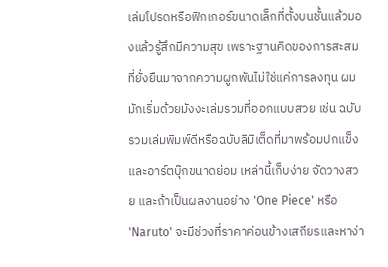เล่มโปรดหรือฟิกเกอร์ขนาดเล็กที่ตั้งบนชั้นแล้วมองแล้วรู้สึกมีความสุข เพราะฐานคิดของการสะสมที่ยั่งยืนมาจากความผูกพันไม่ใช่แค่การลงทุน ผมมักเริ่มด้วยมังงะเล่มรวมที่ออกแบบสวย เช่น ฉบับรวมเล่มพิมพ์ดีหรือฉบับลิมิเต็ดที่มาพร้อมปกแข็งและอาร์ตบุ๊กขนาดย่อม เหล่านี้เก็บง่าย จัดวางสวย และถ้าเป็นผลงานอย่าง 'One Piece' หรือ 'Naruto' จะมีช่วงที่ราคาค่อนข้างเสถียรและหาง่า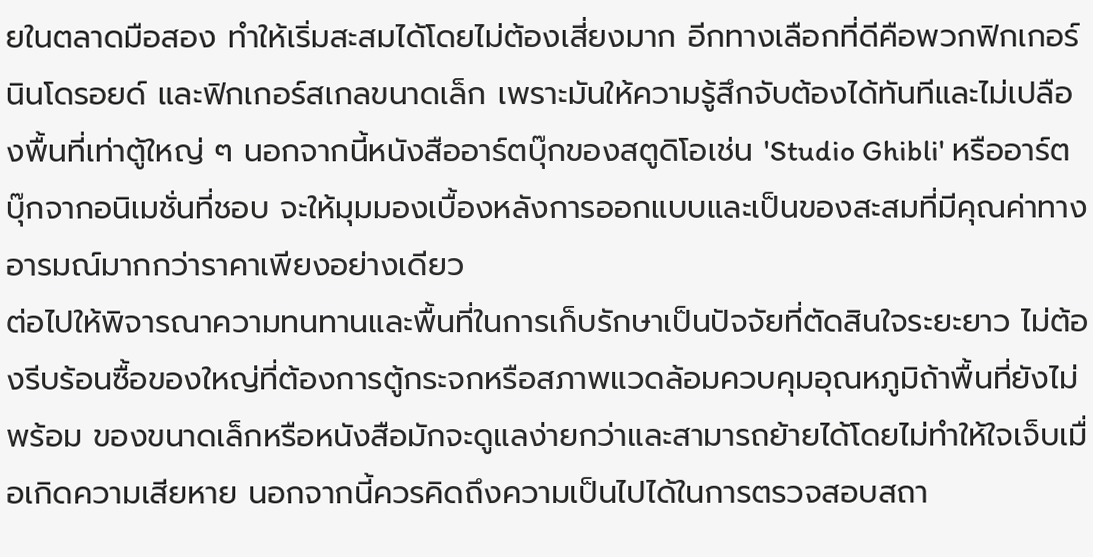ยในตลาดมือสอง ทำให้เริ่มสะสมได้โดยไม่ต้องเสี่ยงมาก อีกทางเลือกที่ดีคือพวกฟิกเกอร์นินโดรอยด์ และฟิกเกอร์สเกลขนาดเล็ก เพราะมันให้ความรู้สึกจับต้องได้ทันทีและไม่เปลืองพื้นที่เท่าตู้ใหญ่ ๆ นอกจากนี้หนังสืออาร์ตบุ๊กของสตูดิโอเช่น 'Studio Ghibli' หรืออาร์ตบุ๊กจากอนิเมชั่นที่ชอบ จะให้มุมมองเบื้องหลังการออกแบบและเป็นของสะสมที่มีคุณค่าทางอารมณ์มากกว่าราคาเพียงอย่างเดียว
ต่อไปให้พิจารณาความทนทานและพื้นที่ในการเก็บรักษาเป็นปัจจัยที่ตัดสินใจระยะยาว ไม่ต้องรีบร้อนซื้อของใหญ่ที่ต้องการตู้กระจกหรือสภาพแวดล้อมควบคุมอุณหภูมิถ้าพื้นที่ยังไม่พร้อม ของขนาดเล็กหรือหนังสือมักจะดูแลง่ายกว่าและสามารถย้ายได้โดยไม่ทำให้ใจเจ็บเมื่อเกิดความเสียหาย นอกจากนี้ควรคิดถึงความเป็นไปได้ในการตรวจสอบสถา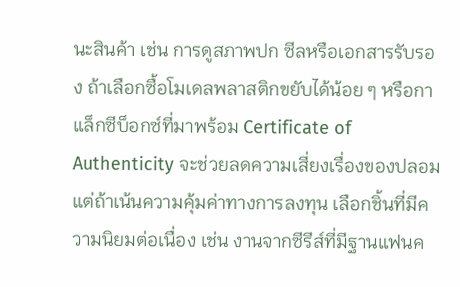นะสินค้า เช่น การดูสภาพปก ซีลหรือเอกสารรับรอง ถ้าเลือกซื้อโมเดลพลาสติกขยับได้น้อย ๆ หรือกาแล็กซีบ็อกซ์ที่มาพร้อม Certificate of Authenticity จะช่วยลดความเสี่ยงเรื่องของปลอม แต่ถ้าเน้นความคุ้มค่าทางการลงทุน เลือกชิ้นที่มีความนิยมต่อเนื่อง เช่น งานจากซีรีส์ที่มีฐานแฟนค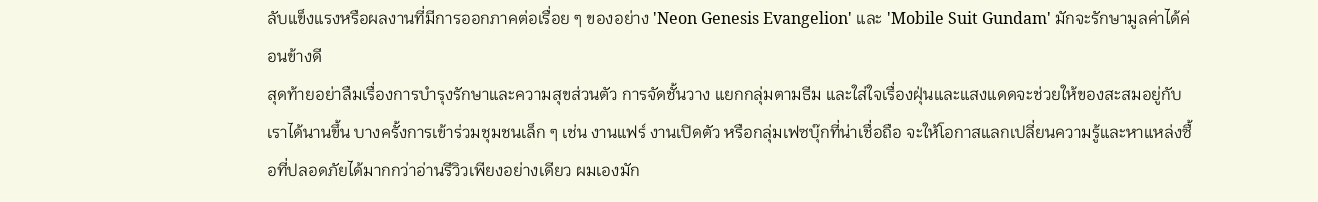ลับแข็งแรงหรือผลงานที่มีการออกภาคต่อเรื่อย ๆ ของอย่าง 'Neon Genesis Evangelion' และ 'Mobile Suit Gundam' มักจะรักษามูลค่าได้ค่อนข้างดี
สุดท้ายอย่าลืมเรื่องการบำรุงรักษาและความสุขส่วนตัว การจัดชั้นวาง แยกกลุ่มตามธีม และใส่ใจเรื่องฝุ่นและแสงแดดจะช่วยให้ของสะสมอยู่กับเราได้นานขึ้น บางครั้งการเข้าร่วมชุมชนเล็ก ๆ เช่น งานแฟร์ งานเปิดตัว หรือกลุ่มเฟซบุ๊กที่น่าเชื่อถือ จะให้โอกาสแลกเปลี่ยนความรู้และหาแหล่งซื้อที่ปลอดภัยได้มากกว่าอ่านรีวิวเพียงอย่างเดียว ผมเองมัก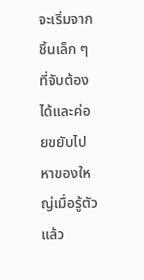จะเริ่มจากชิ้นเล็ก ๆ ที่จับต้องได้และค่อยขยับไปหาของใหญ่เมื่อรู้ตัวแล้ว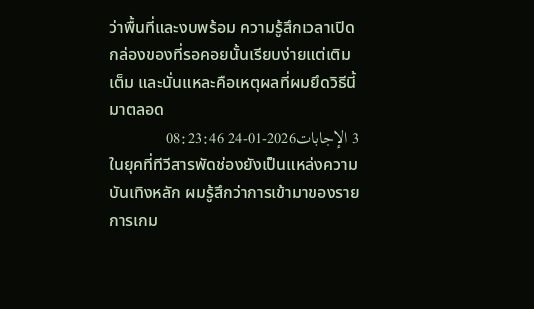ว่าพื้นที่และงบพร้อม ความรู้สึกเวลาเปิดกล่องของที่รอคอยนั้นเรียบง่ายแต่เติมเต็ม และนั่นแหละคือเหตุผลที่ผมยึดวิธีนี้มาตลอด
3 الإجابات2026-01-24 08:23:46
ในยุคที่ทีวีสารพัดช่องยังเป็นแหล่งความบันเทิงหลัก ผมรู้สึกว่าการเข้ามาของรายการเกม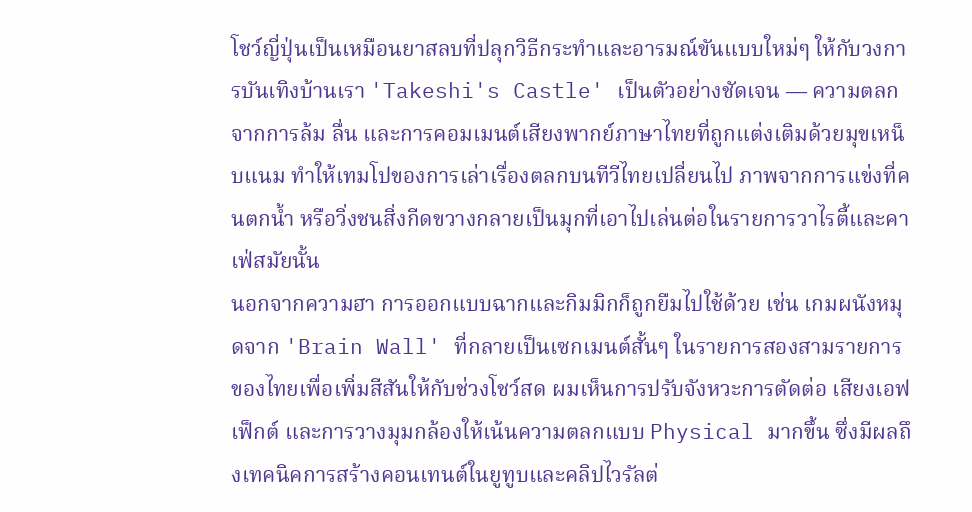โชว์ญี่ปุ่นเป็นเหมือนยาสลบที่ปลุกวิธีกระทำและอารมณ์ขันแบบใหม่ๆ ให้กับวงการบันเทิงบ้านเรา 'Takeshi's Castle' เป็นตัวอย่างชัดเจน — ความตลกจากการล้ม ลื่น และการคอมเมนต์เสียงพากย์ภาษาไทยที่ถูกแต่งเติมด้วยมุขเหน็บแนม ทำให้เทมโปของการเล่าเรื่องตลกบนทีวีไทยเปลี่ยนไป ภาพจากการแข่งที่คนตกน้ำ หรือวิ่งชนสิ่งกีดขวางกลายเป็นมุกที่เอาไปเล่นต่อในรายการวาไรตี้และคาเฟ่สมัยนั้น
นอกจากความฮา การออกแบบฉากและกิมมิกก็ถูกยืมไปใช้ด้วย เช่น เกมผนังหมุดจาก 'Brain Wall' ที่กลายเป็นเซกเมนต์สั้นๆ ในรายการสองสามรายการของไทยเพื่อเพิ่มสีสันให้กับช่วงโชว์สด ผมเห็นการปรับจังหวะการตัดต่อ เสียงเอฟเฟ็กต์ และการวางมุมกล้องให้เน้นความตลกแบบ Physical มากขึ้น ซึ่งมีผลถึงเทคนิคการสร้างคอนเทนต์ในยูทูบและคลิปไวรัลต่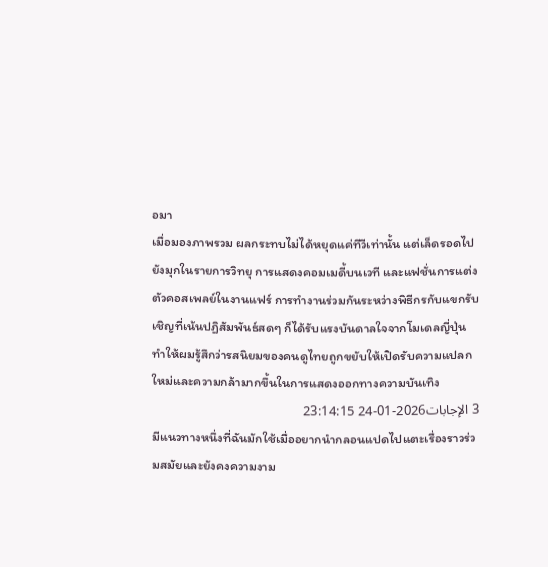อมา
เมื่อมองภาพรวม ผลกระทบไม่ได้หยุดแค่ทีวีเท่านั้น แต่เล็ดรอดไปยังมุกในรายการวิทยุ การแสดงคอมเมดี้บนเวที และแฟชั่นการแต่งตัวคอสเพลย์ในงานแฟร์ การทำงานร่วมกันระหว่างพิธีกรกับแขกรับเชิญที่เน้นปฏิสัมพันธ์สดๆ ก็ได้รับแรงบันดาลใจจากโมเดลญี่ปุ่น ทำให้ผมรู้สึกว่ารสนิยมของคนดูไทยถูกขยับให้เปิดรับความแปลกใหม่และความกล้ามากขึ้นในการแสดงออกทางความบันเทิง
3 الإجابات2026-01-24 23:14:15
มีแนวทางหนึ่งที่ฉันมักใช้เมื่ออยากนำกลอนแปดไปแตะเรื่องราวร่วมสมัยและยังคงความงาม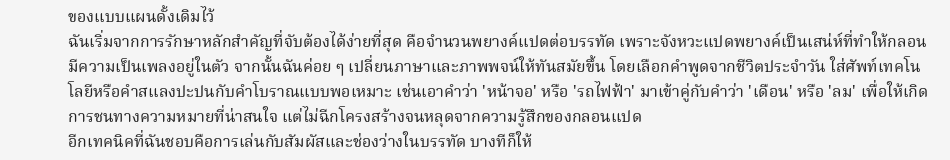ของแบบแผนดั้งเดิมไว้
ฉันเริ่มจากการรักษาหลักสำคัญที่จับต้องได้ง่ายที่สุด คือจำนวนพยางค์แปดต่อบรรทัด เพราะจังหวะแปดพยางค์เป็นเสน่ห์ที่ทำให้กลอนมีความเป็นเพลงอยู่ในตัว จากนั้นฉันค่อย ๆ เปลี่ยนภาษาและภาพพจน์ให้ทันสมัยขึ้น โดยเลือกคำพูดจากชีวิตประจำวัน ใส่ศัพท์เทคโนโลยีหรือคำสแลงปะปนกับคำโบราณแบบพอเหมาะ เช่นเอาคำว่า 'หน้าจอ' หรือ 'รถไฟฟ้า' มาเข้าคู่กับคำว่า 'เดือน' หรือ 'ลม' เพื่อให้เกิดการชนทางความหมายที่น่าสนใจ แต่ไม่ฉีกโครงสร้างจนหลุดจากความรู้สึกของกลอนแปด
อีกเทคนิคที่ฉันชอบคือการเล่นกับสัมผัสและช่องว่างในบรรทัด บางทีก็ให้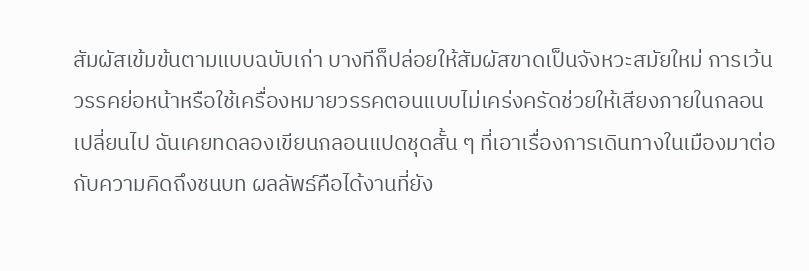สัมผัสเข้มข้นตามแบบฉบับเก่า บางทีก็ปล่อยให้สัมผัสขาดเป็นจังหวะสมัยใหม่ การเว้นวรรคย่อหน้าหรือใช้เครื่องหมายวรรคตอนแบบไม่เคร่งครัดช่วยให้เสียงภายในกลอนเปลี่ยนไป ฉันเคยทดลองเขียนกลอนแปดชุดสั้น ๆ ที่เอาเรื่องการเดินทางในเมืองมาต่อกับความคิดถึงชนบท ผลลัพธ์คือได้งานที่ยัง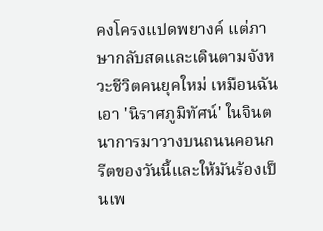คงโครงแปดพยางค์ แต่ภาษากลับสดและเดินตามจังหวะชีวิตคนยุคใหม่ เหมือนฉันเอา 'นิราศภูมิทัศน์' ในจินตนาการมาวางบนถนนคอนกรีตของวันนี้และให้มันร้องเป็นเพ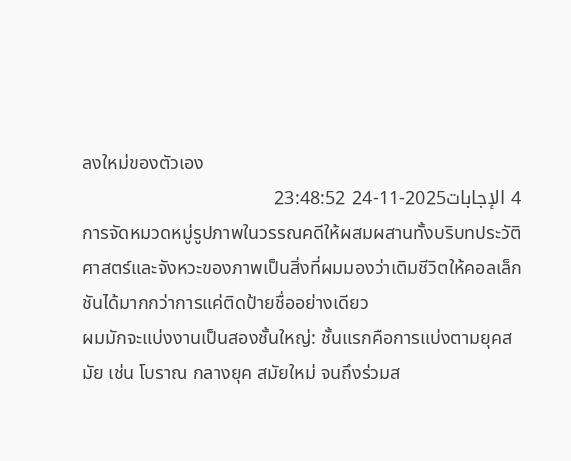ลงใหม่ของตัวเอง
4 الإجابات2025-11-24 23:48:52
การจัดหมวดหมู่รูปภาพในวรรณคดีให้ผสมผสานทั้งบริบทประวัติศาสตร์และจังหวะของภาพเป็นสิ่งที่ผมมองว่าเติมชีวิตให้คอลเล็กชันได้มากกว่าการแค่ติดป้ายชื่ออย่างเดียว
ผมมักจะแบ่งงานเป็นสองชั้นใหญ่: ชั้นแรกคือการแบ่งตามยุคสมัย เช่น โบราณ กลางยุค สมัยใหม่ จนถึงร่วมส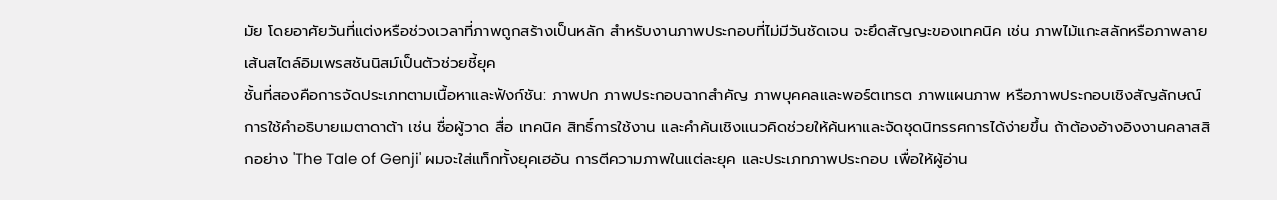มัย โดยอาศัยวันที่แต่งหรือช่วงเวลาที่ภาพถูกสร้างเป็นหลัก สำหรับงานภาพประกอบที่ไม่มีวันชัดเจน จะยึดสัญญะของเทคนิค เช่น ภาพไม้แกะสลักหรือภาพลายเส้นสไตล์อิมเพรสชันนิสม์เป็นตัวช่วยชี้ยุค
ชั้นที่สองคือการจัดประเภทตามเนื้อหาและฟังก์ชัน: ภาพปก ภาพประกอบฉากสำคัญ ภาพบุคคลและพอร์ตเทรต ภาพแผนภาพ หรือภาพประกอบเชิงสัญลักษณ์ การใช้คำอธิบายเมตาดาต้า เช่น ชื่อผู้วาด สื่อ เทคนิค สิทธิ์การใช้งาน และคำค้นเชิงแนวคิดช่วยให้ค้นหาและจัดชุดนิทรรศการได้ง่ายขึ้น ถ้าต้องอ้างอิงงานคลาสสิกอย่าง 'The Tale of Genji' ผมจะใส่แท็กทั้งยุคเฮอัน การตีความภาพในแต่ละยุค และประเภทภาพประกอบ เพื่อให้ผู้อ่าน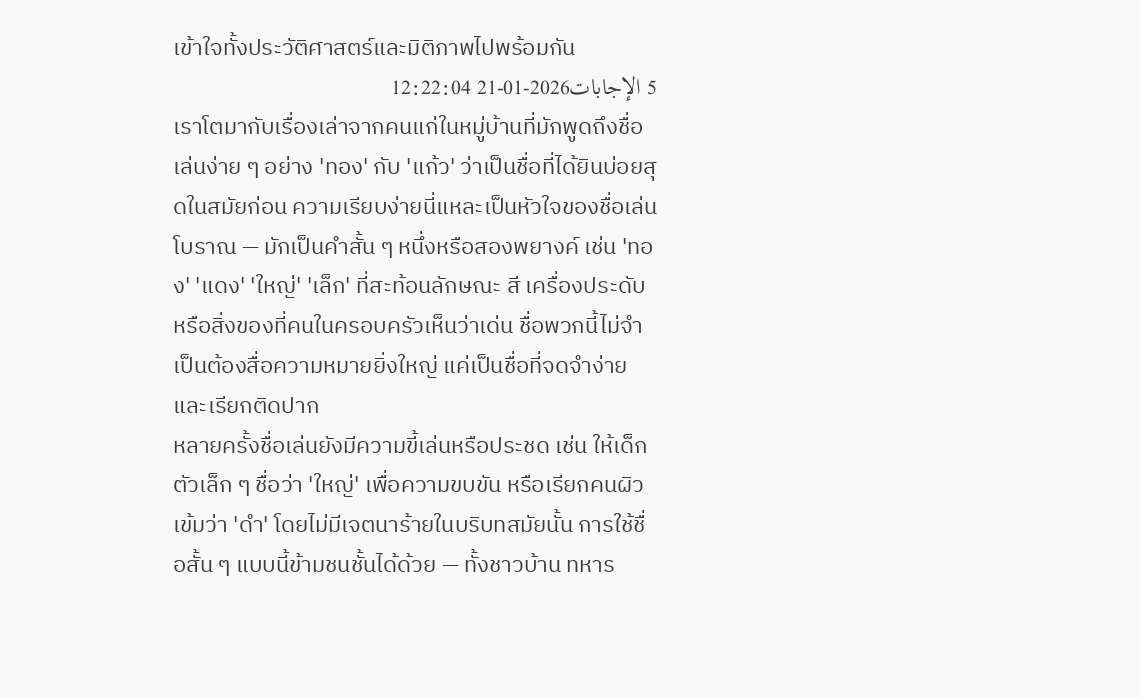เข้าใจทั้งประวัติศาสตร์และมิติภาพไปพร้อมกัน
5 الإجابات2026-01-21 12:22:04
เราโตมากับเรื่องเล่าจากคนแก่ในหมู่บ้านที่มักพูดถึงชื่อเล่นง่าย ๆ อย่าง 'ทอง' กับ 'แก้ว' ว่าเป็นชื่อที่ได้ยินบ่อยสุดในสมัยก่อน ความเรียบง่ายนี่แหละเป็นหัวใจของชื่อเล่นโบราณ — มักเป็นคำสั้น ๆ หนึ่งหรือสองพยางค์ เช่น 'ทอง' 'แดง' 'ใหญ่' 'เล็ก' ที่สะท้อนลักษณะ สี เครื่องประดับ หรือสิ่งของที่คนในครอบครัวเห็นว่าเด่น ชื่อพวกนี้ไม่จำเป็นต้องสื่อความหมายยิ่งใหญ่ แค่เป็นชื่อที่จดจำง่ายและเรียกติดปาก
หลายครั้งชื่อเล่นยังมีความขี้เล่นหรือประชด เช่น ให้เด็กตัวเล็ก ๆ ชื่อว่า 'ใหญ่' เพื่อความขบขัน หรือเรียกคนผิวเข้มว่า 'ดำ' โดยไม่มีเจตนาร้ายในบริบทสมัยนั้น การใช้ชื่อสั้น ๆ แบบนี้ข้ามชนชั้นได้ด้วย — ทั้งชาวบ้าน ทหาร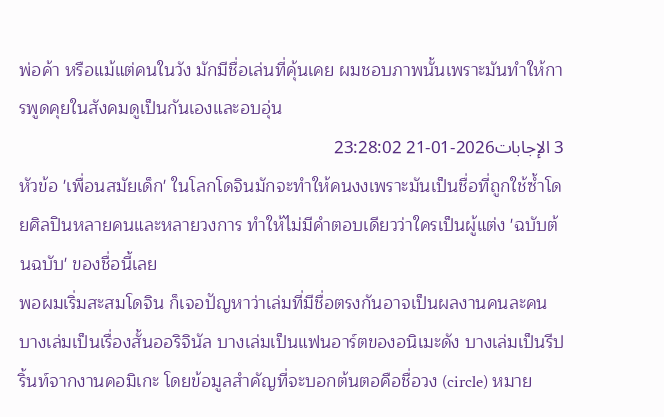พ่อค้า หรือแม้แต่คนในวัง มักมีชื่อเล่นที่คุ้นเคย ผมชอบภาพนั้นเพราะมันทำให้การพูดคุยในสังคมดูเป็นกันเองและอบอุ่น
3 الإجابات2026-01-21 23:28:02
หัวข้อ 'เพื่อนสมัยเด็ก' ในโลกโดจินมักจะทำให้คนงงเพราะมันเป็นชื่อที่ถูกใช้ซ้ำโดยศิลปินหลายคนและหลายวงการ ทำให้ไม่มีคำตอบเดียวว่าใครเป็นผู้แต่ง 'ฉบับต้นฉบับ' ของชื่อนี้เลย
พอผมเริ่มสะสมโดจิน ก็เจอปัญหาว่าเล่มที่มีชื่อตรงกันอาจเป็นผลงานคนละคน บางเล่มเป็นเรื่องสั้นออริจินัล บางเล่มเป็นแฟนอาร์ตของอนิเมะดัง บางเล่มเป็นรีปริ้นท์จากงานคอมิเกะ โดยข้อมูลสำคัญที่จะบอกต้นตอคือชื่อวง (circle) หมาย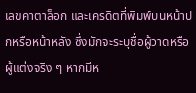เลขคาตาล็อก และเครดิตที่พิมพ์บนหน้าปกหรือหน้าหลัง ซึ่งมักจะระบุชื่อผู้วาดหรือผู้แต่งจริง ๆ หากมีห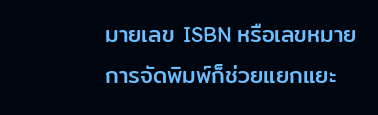มายเลข ISBN หรือเลขหมายการจัดพิมพ์ก็ช่วยแยกแยะ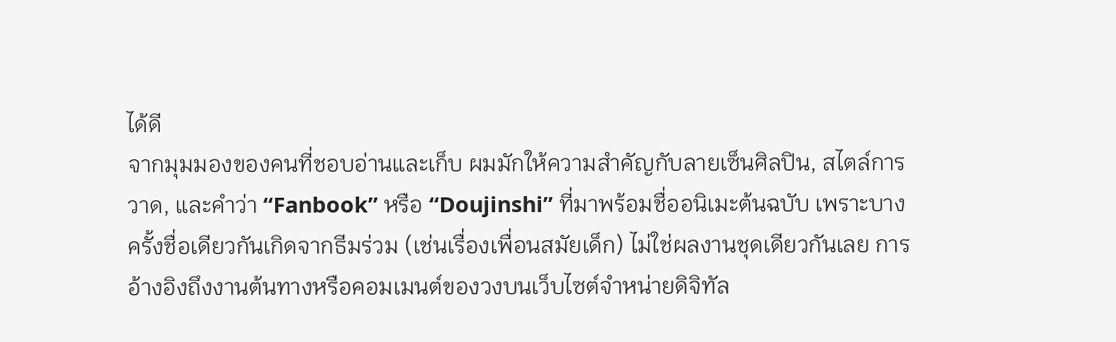ได้ดี
จากมุมมองของคนที่ชอบอ่านและเก็บ ผมมักให้ความสำคัญกับลายเซ็นศิลปิน, สไตล์การวาด, และคำว่า ‘‘Fanbook’’ หรือ ‘‘Doujinshi’’ ที่มาพร้อมชื่ออนิเมะต้นฉบับ เพราะบางครั้งชื่อเดียวกันเกิดจากธีมร่วม (เช่นเรื่องเพื่อนสมัยเด็ก) ไม่ใช่ผลงานชุดเดียวกันเลย การอ้างอิงถึงงานต้นทางหรือคอมเมนต์ของวงบนเว็บไซต์จำหน่ายดิจิทัล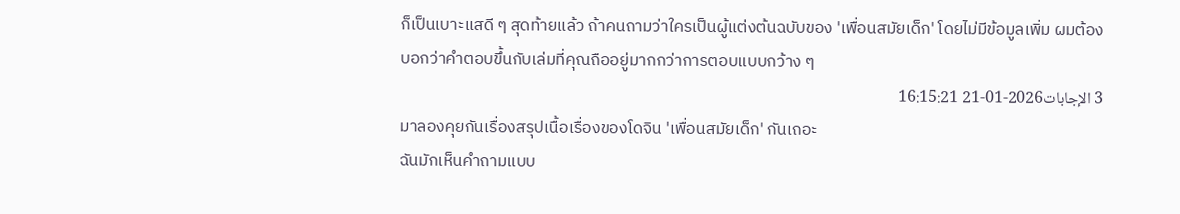ก็เป็นเบาะแสดี ๆ สุดท้ายแล้ว ถ้าคนถามว่าใครเป็นผู้แต่งต้นฉบับของ 'เพื่อนสมัยเด็ก' โดยไม่มีข้อมูลเพิ่ม ผมต้องบอกว่าคำตอบขึ้นกับเล่มที่คุณถืออยู่มากกว่าการตอบแบบกว้าง ๆ
3 الإجابات2026-01-21 16:15:21
มาลองคุยกันเรื่องสรุปเนื้อเรื่องของโดจิน 'เพื่อนสมัยเด็ก' กันเถอะ
ฉันมักเห็นคำถามแบบ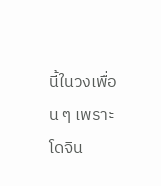นี้ในวงเพื่อน ๆ เพราะโดจิน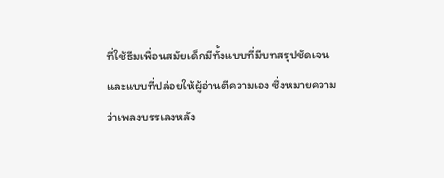ที่ใช้ธีมเพื่อนสมัยเด็กมีทั้งแบบที่มีบทสรุปชัดเจนและแบบที่ปล่อยให้ผู้อ่านตีความเอง ซึ่งหมายความว่าเพลงบรรเลงหลัง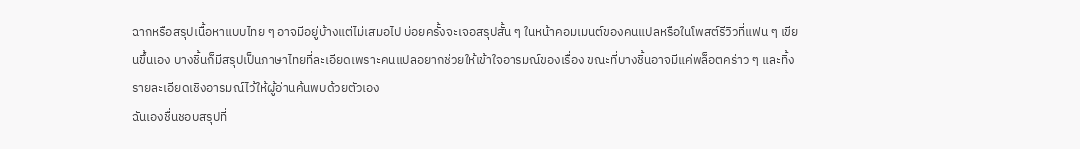ฉากหรือสรุปเนื้อหาแบบไทย ๆ อาจมีอยู่บ้างแต่ไม่เสมอไป บ่อยครั้งจะเจอสรุปสั้น ๆ ในหน้าคอมเมนต์ของคนแปลหรือในโพสต์รีวิวที่แฟน ๆ เขียนขึ้นเอง บางชิ้นก็มีสรุปเป็นภาษาไทยที่ละเอียดเพราะคนแปลอยากช่วยให้เข้าใจอารมณ์ของเรื่อง ขณะที่บางชิ้นอาจมีแค่พล็อตคร่าว ๆ และทิ้งรายละเอียดเชิงอารมณ์ไว้ให้ผู้อ่านค้นพบด้วยตัวเอง
ฉันเองชื่นชอบสรุปที่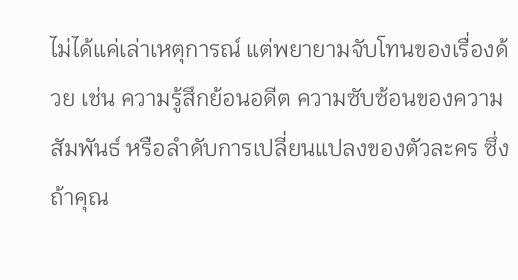ไม่ได้แค่เล่าเหตุการณ์ แต่พยายามจับโทนของเรื่องด้วย เช่น ความรู้สึกย้อนอดีต ความซับซ้อนของความสัมพันธ์ หรือลำดับการเปลี่ยนแปลงของตัวละคร ซึ่งถ้าคุณ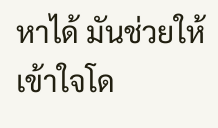หาได้ มันช่วยให้เข้าใจโด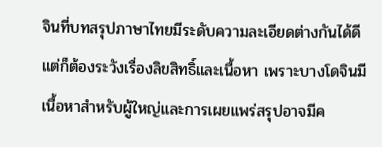จินที่บทสรุปภาษาไทยมีระดับความละเอียดต่างกันได้ดี แต่ก็ต้องระวังเรื่องลิขสิทธิ์และเนื้อหา เพราะบางโดจินมีเนื้อหาสำหรับผู้ใหญ่และการเผยแพร่สรุปอาจมีค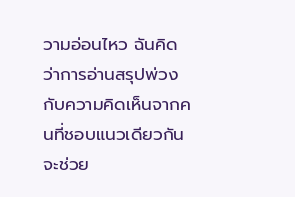วามอ่อนไหว ฉันคิดว่าการอ่านสรุปพ่วงกับความคิดเห็นจากคนที่ชอบแนวเดียวกันจะช่วย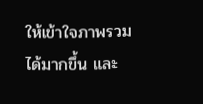ให้เข้าใจภาพรวมได้มากขึ้น และ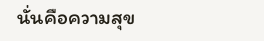นั่นคือความสุข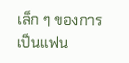เล็ก ๆ ของการเป็นแฟน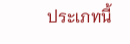ประเภทนี้